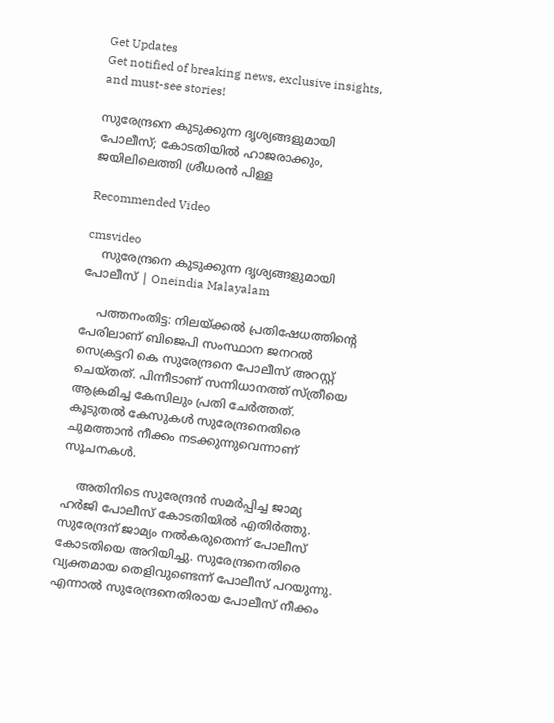Get Updates
Get notified of breaking news, exclusive insights, and must-see stories!

സുരേന്ദ്രനെ കുടുക്കുന്ന ദൃശ്യങ്ങളുമായി പോലീസ്; കോടതിയില്‍ ഹാജരാക്കും, ജയിലിലെത്തി ശ്രീധരന്‍ പിള്ള

Recommended Video

cmsvideo
    സുരേന്ദ്രനെ കുടുക്കുന്ന ദൃശ്യങ്ങളുമായി പോലീസ് | Oneindia Malayalam

    പത്തനംതിട്ട: നിലയ്ക്കല്‍ പ്രതിഷേധത്തിന്റെ പേരിലാണ് ബിജെപി സംസ്ഥാന ജനറല്‍ സെക്രട്ടറി കെ സുരേന്ദ്രനെ പോലീസ് അറസ്റ്റ് ചെയ്തത്. പിന്നീടാണ് സന്നിധാനത്ത് സ്ത്രീയെ ആക്രമിച്ച കേസിലും പ്രതി ചേര്‍ത്തത്. കൂടുതല്‍ കേസുകള്‍ സുരേന്ദ്രനെതിരെ ചുമത്താന്‍ നീക്കം നടക്കുന്നുവെന്നാണ് സൂചനകള്‍.

    അതിനിടെ സുരേന്ദ്രന്‍ സമര്‍പ്പിച്ച ജാമ്യ ഹര്‍ജി പോലീസ് കോടതിയില്‍ എതിര്‍ത്തു. സുരേന്ദ്രന് ജാമ്യം നല്‍കരുതെന്ന് പോലീസ് കോടതിയെ അറിയിച്ചു. സുരേന്ദ്രനെതിരെ വ്യക്തമായ തെളിവുണ്ടെന്ന് പോലീസ് പറയുന്നു. എന്നാല്‍ സുരേന്ദ്രനെതിരായ പോലീസ് നീക്കം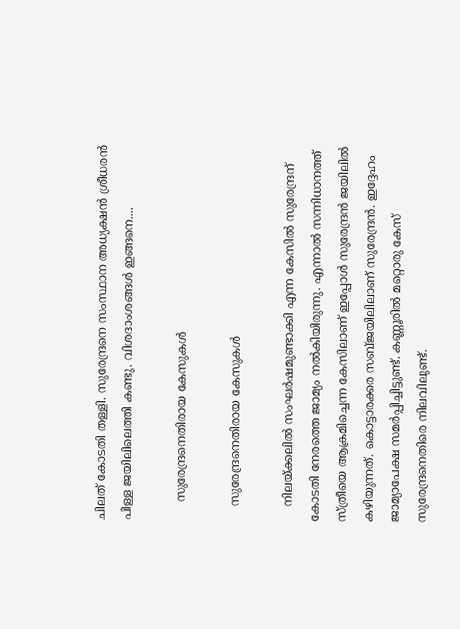ചിലത് കോടതി തള്ളി. സുരേന്ദ്രനെ സംസ്ഥാന അധ്യക്ഷന്‍ ശ്രീധരന്‍ പിള്ള ജയിലിലെത്തി കണ്ടു. വിശദാംശങ്ങള്‍ ഇങ്ങനെ....

     സുരേന്ദ്രനെതിരായ കേസുകള്‍

    സുരേന്ദ്രനെതിരായ കേസുകള്‍

    നിലയ്ക്കലില്‍ സംഘര്‍ഷമുണ്ടാക്കി എന്ന കേസില്‍ സുരേന്ദ്രന് കോടതി നേരത്തെ ജാമ്യം നല്‍കിയിരുന്നു. എന്നാല്‍ സന്നിധാനത്ത് സ്ത്രീയെ ആക്രമിച്ചെന്ന കേസിലാണ് ഇപ്പോള്‍ സുരേന്ദ്രന്‍ ജയിലില്‍ കഴിയുന്നത്. കൊട്ടാരക്കര സബ്ജയിലിലാണ് സുരേന്ദ്രന്‍. ഇദ്ദേഹം ജാമ്യാപേക്ഷ സമര്‍പ്പിച്ചിട്ടുണ്ട്. കണ്ണൂരില്‍ മറ്റൊരു കേസ് സുരേന്ദ്രനെതിരെ നിലവിലുണ്ട്.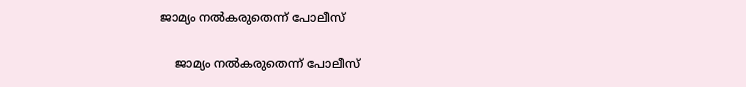ജാമ്യം നല്‍കരുതെന്ന് പോലീസ്

    ജാമ്യം നല്‍കരുതെന്ന് പോലീസ്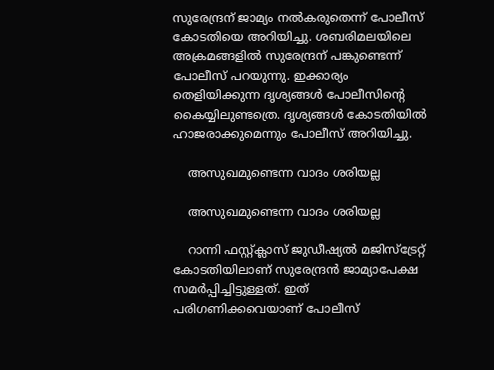സുരേന്ദ്രന് ജാമ്യം നല്‍കരുതെന്ന് പോലീസ് കോടതിയെ അറിയിച്ചു. ശബരിമലയിലെ അക്രമങ്ങളില്‍ സുരേന്ദ്രന് പങ്കുണ്ടെന്ന് പോലീസ് പറയുന്നു. ഇക്കാര്യം തെളിയിക്കുന്ന ദൃശ്യങ്ങള്‍ പോലീസിന്റെ കൈയ്യിലുണ്ടത്രെ. ദൃശ്യങ്ങള്‍ കോടതിയില്‍ ഹാജരാക്കുമെന്നും പോലീസ് അറിയിച്ചു.

    അസുഖമുണ്ടെന്ന വാദം ശരിയല്ല

    അസുഖമുണ്ടെന്ന വാദം ശരിയല്ല

    റാന്നി ഫസ്റ്റ്ക്ലാസ് ജുഡീഷ്യല്‍ മജിസ്‌ട്രേറ്റ് കോടതിയിലാണ് സുരേന്ദ്രന്‍ ജാമ്യാപേക്ഷ സമര്‍പ്പിച്ചിട്ടുള്ളത്. ഇത് പരിഗണിക്കവെയാണ് പോലീസ്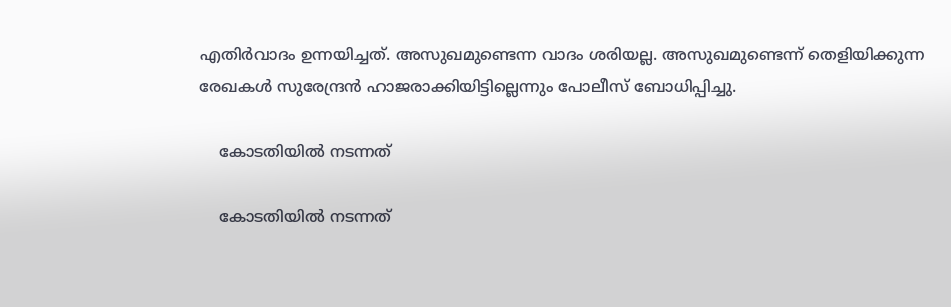എതിര്‍വാദം ഉന്നയിച്ചത്. അസുഖമുണ്ടെന്ന വാദം ശരിയല്ല. അസുഖമുണ്ടെന്ന് തെളിയിക്കുന്ന രേഖകള്‍ സുരേന്ദ്രന്‍ ഹാജരാക്കിയിട്ടില്ലെന്നും പോലീസ് ബോധിപ്പിച്ചു.

    കോടതിയില്‍ നടന്നത്

    കോടതിയില്‍ നടന്നത്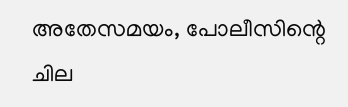അതേസമയം, പോലീസിന്റെ ചില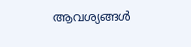ആവശ്യങ്ങള്‍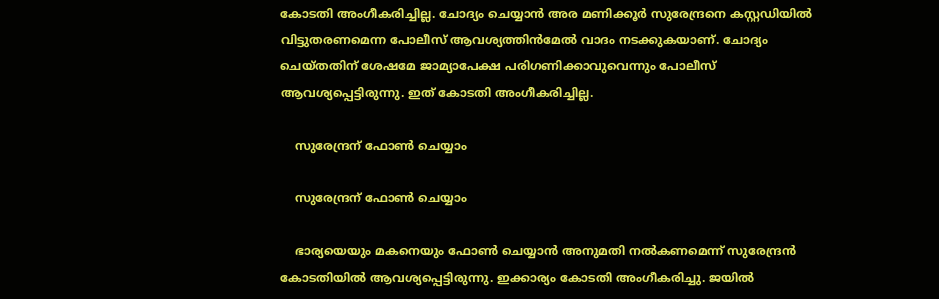കോടതി അംഗീകരിച്ചില്ല. ചോദ്യം ചെയ്യാന്‍ അര മണിക്കൂര്‍ സുരേന്ദ്രനെ കസ്റ്റഡിയില്‍ വിട്ടുതരണമെന്ന പോലീസ് ആവശ്യത്തിന്‍മേല്‍ വാദം നടക്കുകയാണ്. ചോദ്യം ചെയ്തതിന് ശേഷമേ ജാമ്യാപേക്ഷ പരിഗണിക്കാവുവെന്നും പോലീസ് ആവശ്യപ്പെട്ടിരുന്നു. ഇത് കോടതി അംഗീകരിച്ചില്ല.

    സുരേന്ദ്രന് ഫോണ്‍ ചെയ്യാം

    സുരേന്ദ്രന് ഫോണ്‍ ചെയ്യാം

    ഭാര്യയെയും മകനെയും ഫോണ്‍ ചെയ്യാന്‍ അനുമതി നല്‍കണമെന്ന് സുരേന്ദ്രന്‍ കോടതിയില്‍ ആവശ്യപ്പെട്ടിരുന്നു. ഇക്കാര്യം കോടതി അംഗീകരിച്ചു. ജയില്‍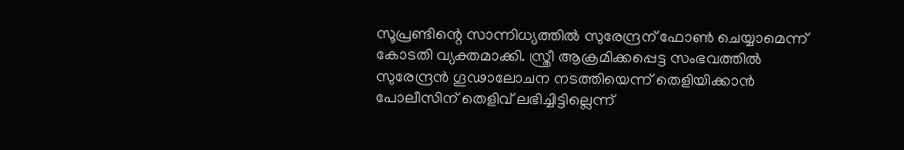സൂപ്രണ്ടിന്റെ സാന്നിധ്യത്തില്‍ സുരേന്ദ്രന് ഫോണ്‍ ചെയ്യാമെന്ന് കോടതി വ്യക്തമാക്കി. സ്ത്രീ ആക്രമിക്കപ്പെട്ട സംഭവത്തില്‍ സുരേന്ദ്രന്‍ ഗൂഢാലോചന നടത്തിയെന്ന് തെളിയിക്കാന്‍ പോലീസിന് തെളിവ് ലഭിച്ചിട്ടില്ലെന്ന്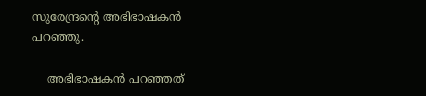സുരേന്ദ്രന്റെ അഭിഭാഷകന്‍ പറഞ്ഞു.

    അഭിഭാഷകന്‍ പറഞ്ഞത്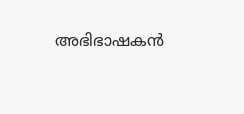അഭിഭാഷകന്‍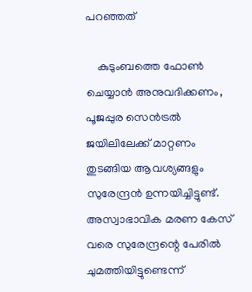പറഞ്ഞത്

    കുടുംബത്തെ ഫോണ്‍ ചെയ്യാന്‍ അനുവദിക്കണം, പൂജപ്പുര സെന്‍ട്രല്‍ ജയിലിലേക്ക് മാറ്റണം തുടങ്ങിയ ആവശ്യങ്ങളും സുരേന്ദ്രന്‍ ഉന്നയിച്ചിട്ടുണ്ട്. അസ്വാഭാവിക മരണ കേസ് വരെ സുരേന്ദ്രന്റെ പേരില്‍ ചുമത്തിയിട്ടുണ്ടെന്ന്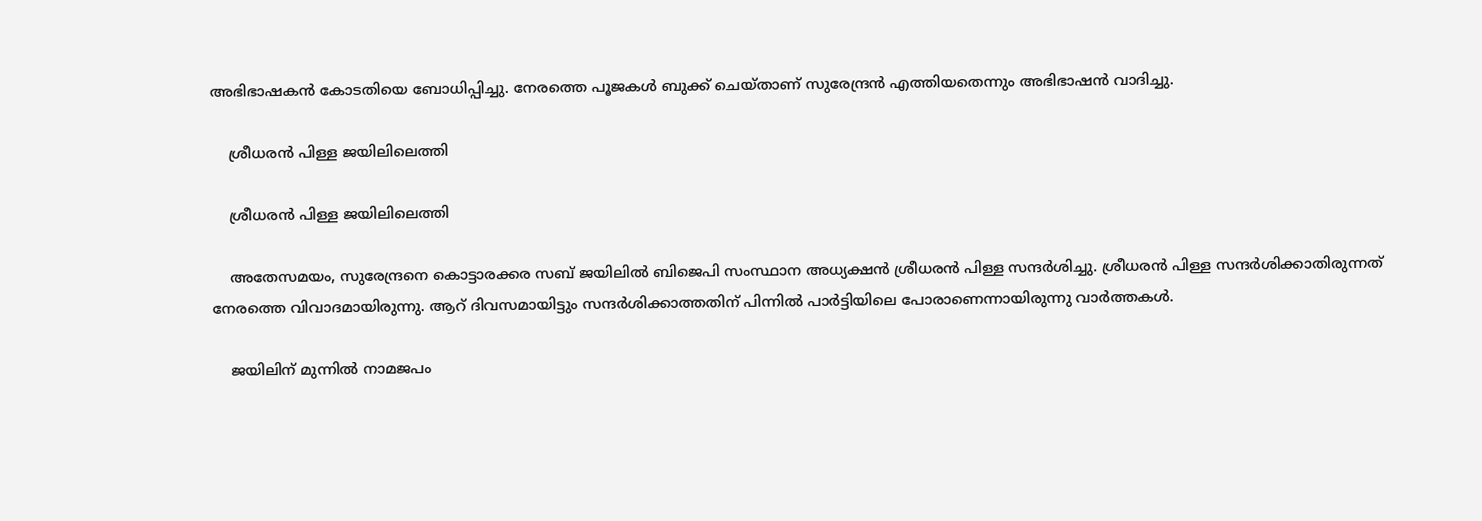അഭിഭാഷകന്‍ കോടതിയെ ബോധിപ്പിച്ചു. നേരത്തെ പൂജകള്‍ ബുക്ക് ചെയ്താണ് സുരേന്ദ്രന്‍ എത്തിയതെന്നും അഭിഭാഷന്‍ വാദിച്ചു.

    ശ്രീധരന്‍ പിള്ള ജയിലിലെത്തി

    ശ്രീധരന്‍ പിള്ള ജയിലിലെത്തി

    അതേസമയം, സുരേന്ദ്രനെ കൊട്ടാരക്കര സബ് ജയിലില്‍ ബിജെപി സംസ്ഥാന അധ്യക്ഷന്‍ ശ്രീധരന്‍ പിള്ള സന്ദര്‍ശിച്ചു. ശ്രീധരന്‍ പിള്ള സന്ദര്‍ശിക്കാതിരുന്നത് നേരത്തെ വിവാദമായിരുന്നു. ആറ് ദിവസമായിട്ടും സന്ദര്‍ശിക്കാത്തതിന് പിന്നില്‍ പാര്‍ട്ടിയിലെ പോരാണെന്നായിരുന്നു വാര്‍ത്തകള്‍.

    ജയിലിന് മുന്നില്‍ നാമജപം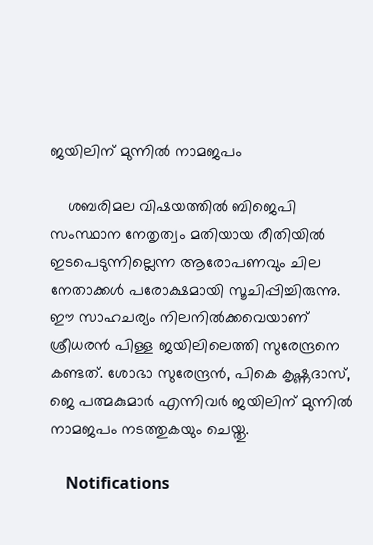ജയിലിന് മുന്നില്‍ നാമജപം

    ശബരിമല വിഷയത്തില്‍ ബിജെപി സംസ്ഥാന നേതൃത്വം മതിയായ രീതിയില്‍ ഇടപെടുന്നില്ലെന്ന ആരോപണവും ചില നേതാക്കള്‍ പരോക്ഷമായി സൂചിപ്പിച്ചിരുന്നു. ഈ സാഹചര്യം നിലനില്‍ക്കവെയാണ് ശ്രീധരന്‍ പിള്ള ജയിലിലെത്തി സുരേന്ദ്രനെ കണ്ടത്. ശോഭാ സുരേന്ദ്രന്‍, പികെ കൃഷ്ണദാസ്, ജെ പത്മകുമാര്‍ എന്നിവര്‍ ജയിലിന് മുന്നില്‍ നാമജപം നടത്തുകയും ചെയ്തു.

    Notifications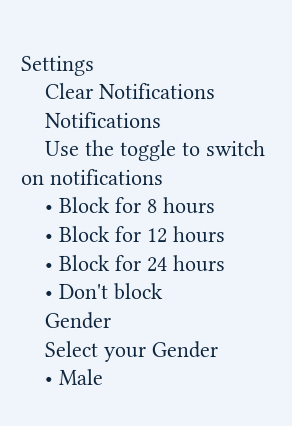Settings
    Clear Notifications
    Notifications
    Use the toggle to switch on notifications
    • Block for 8 hours
    • Block for 12 hours
    • Block for 24 hours
    • Don't block
    Gender
    Select your Gender
    • Male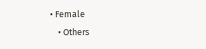• Female
    • Others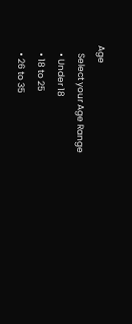Age
    Select your Age Range
    • Under 18
    • 18 to 25
    • 26 to 35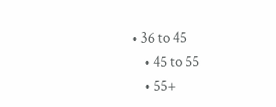• 36 to 45
    • 45 to 55
    • 55+